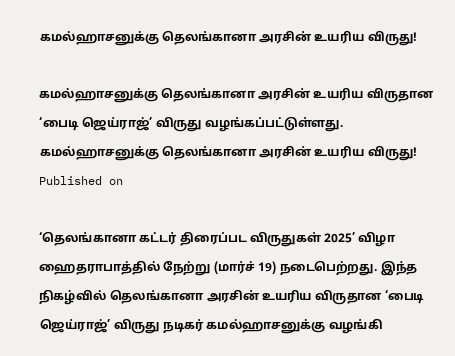கமல்ஹாசனுக்கு தெலங்கானா அரசின் உயரிய விருது!

கமல்ஹாசனுக்கு தெலங்கானா அரசின் உயரிய விருதான ‘பைடி ஜெய்ராஜ்’ விருது வழங்கப்பட்டுள்ளது.
கமல்ஹாசனுக்கு தெலங்கானா அரசின் உயரிய விருது!
Published on

‘தெலங்கானா கட்டர் திரைப்பட விருதுகள் 2025’ விழா ஹைதராபாத்தில் நேற்று (மார்ச் 19) நடைபெற்றது. இந்த நிகழ்வில் தெலங்கானா அரசின் உயரிய விருதான ‘பைடி ஜெய்ராஜ்’ விருது நடிகர் கமல்ஹாசனுக்கு வழங்கி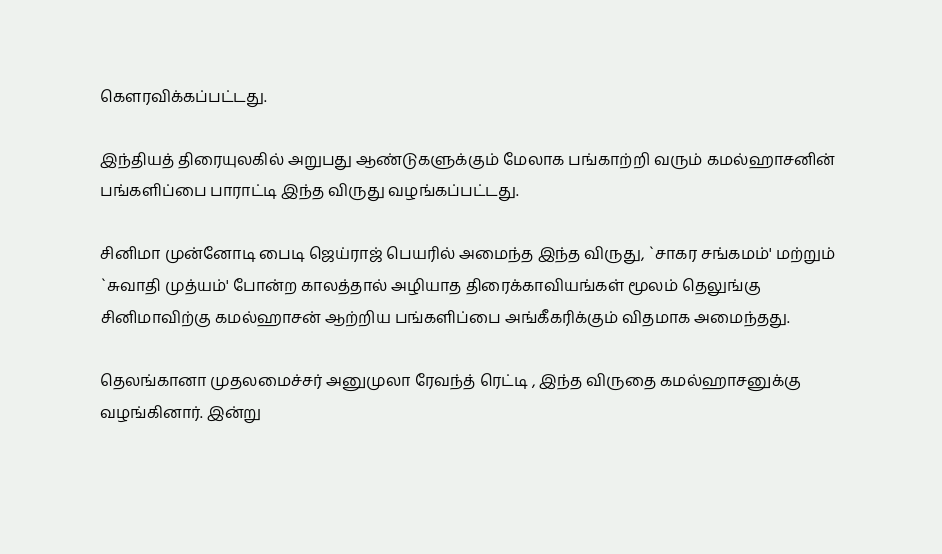கெளரவிக்கப்பட்டது.

இந்தியத் திரையுலகில் அறுபது ஆண்டுகளுக்கும் மேலாக பங்காற்றி வரும் கமல்ஹாசனின் பங்களிப்பை பாராட்டி இந்த விருது வழங்கப்பட்டது.

சினிமா முன்னோடி பைடி ஜெய்ராஜ் பெயரில் அமைந்த இந்த விருது, `சாகர சங்கமம்' மற்றும் `சுவாதி முத்யம்' போன்ற காலத்தால் அழியாத திரைக்காவியங்கள் மூலம் தெலுங்கு சினிமாவிற்கு கமல்ஹாசன் ஆற்றிய பங்களிப்பை அங்கீகரிக்கும் விதமாக அமைந்தது.

தெலங்கானா முதலமைச்சர் அனுமுலா ரேவந்த் ரெட்டி , இந்த விருதை கமல்ஹாசனுக்கு வழங்கினார். இன்று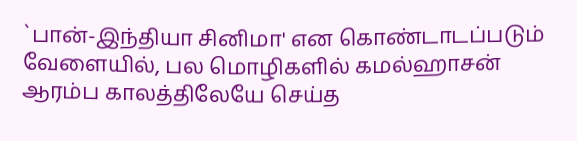`பான்-இந்தியா சினிமா' என கொண்டாடப்படும் வேளையில், பல மொழிகளில் கமல்ஹாசன் ஆரம்ப காலத்திலேயே செய்த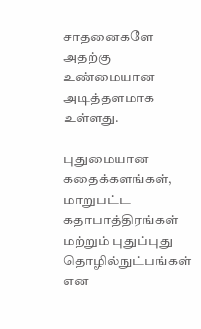சாதனைகளே அதற்கு உண்மையான அடித்தளமாக உள்ளது.

புதுமையான கதைக்களங்கள், மாறுபட்ட கதாபாத்திரங்கள் மற்றும் புதுப்புது தொழில்நுட்பங்கள் என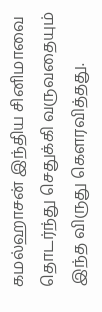கமல்ஹாசன் இந்திய சினிமாவை தொடர்ந்து செதுக்கி வருவதையும் இந்த விருது கௌரவித்தது.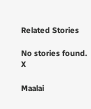Related Stories

No stories found.
X

Maalai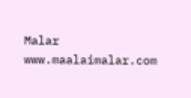Malar
www.maalaimalar.com